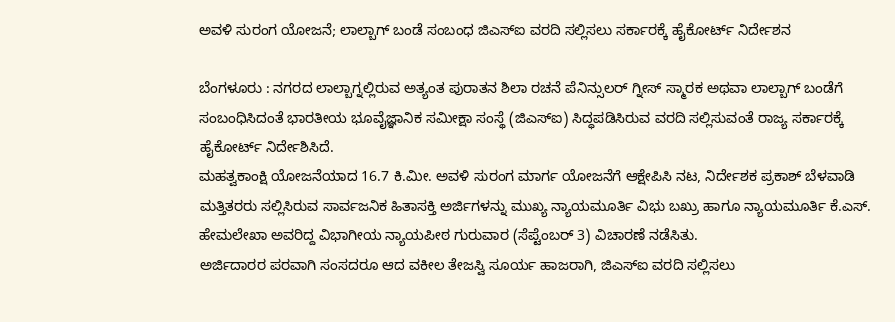ಅವಳಿ ಸುರಂಗ ಯೋಜನೆ; ಲಾಲ್ಬಾಗ್ ಬಂಡೆ ಸಂಬಂಧ ಜಿಎಸ್ಐ ವರದಿ ಸಲ್ಲಿಸಲು ಸರ್ಕಾರಕ್ಕೆ ಹೈಕೋರ್ಟ್ ನಿರ್ದೇಶನ

ಬೆಂಗಳೂರು : ನಗರದ ಲಾಲ್ಬಾಗ್ನಲ್ಲಿರುವ ಅತ್ಯಂತ ಪುರಾತನ ಶಿಲಾ ರಚನೆ ಪೆನಿನ್ಸುಲರ್ ಗ್ನೀಸ್ ಸ್ಮಾರಕ ಅಥವಾ ಲಾಲ್ಬಾಗ್ ಬಂಡೆಗೆ ಸಂಬಂಧಿಸಿದಂತೆ ಭಾರತೀಯ ಭೂವೈಜ್ಞಾನಿಕ ಸಮೀಕ್ಷಾ ಸಂಸ್ಥೆ (ಜಿಎಸ್ಐ) ಸಿದ್ಧಪಡಿಸಿರುವ ವರದಿ ಸಲ್ಲಿಸುವಂತೆ ರಾಜ್ಯ ಸರ್ಕಾರಕ್ಕೆ ಹೈಕೋರ್ಟ್ ನಿರ್ದೇಶಿಸಿದೆ.
ಮಹತ್ವಕಾಂಕ್ಷಿ ಯೋಜನೆಯಾದ 16.7 ಕಿ.ಮೀ. ಅವಳಿ ಸುರಂಗ ಮಾರ್ಗ ಯೋಜನೆಗೆ ಆಕ್ಷೇಪಿಸಿ ನಟ, ನಿರ್ದೇಶಕ ಪ್ರಕಾಶ್ ಬೆಳವಾಡಿ ಮತ್ತಿತರರು ಸಲ್ಲಿಸಿರುವ ಸಾರ್ವಜನಿಕ ಹಿತಾಸಕ್ತಿ ಅರ್ಜಿಗಳನ್ನು ಮುಖ್ಯ ನ್ಯಾಯಮೂರ್ತಿ ವಿಭು ಬಖ್ರು ಹಾಗೂ ನ್ಯಾಯಮೂರ್ತಿ ಕೆ.ಎಸ್. ಹೇಮಲೇಖಾ ಅವರಿದ್ದ ವಿಭಾಗೀಯ ನ್ಯಾಯಪೀಠ ಗುರುವಾರ (ಸೆಪ್ಟೆಂಬರ್ 3) ವಿಚಾರಣೆ ನಡೆಸಿತು.
ಅರ್ಜಿದಾರರ ಪರವಾಗಿ ಸಂಸದರೂ ಆದ ವಕೀಲ ತೇಜಸ್ವಿ ಸೂರ್ಯ ಹಾಜರಾಗಿ, ಜಿಎಸ್ಐ ವರದಿ ಸಲ್ಲಿಸಲು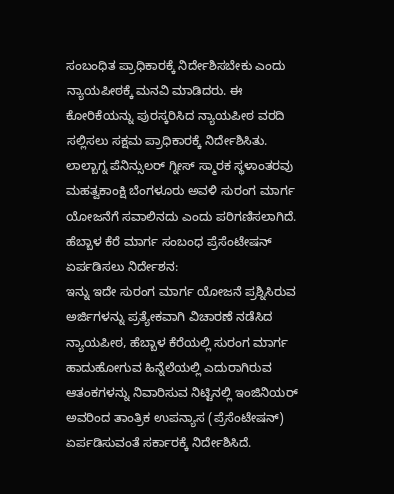ಸಂಬಂಧಿತ ಪ್ರಾಧಿಕಾರಕ್ಕೆ ನಿರ್ದೇಶಿಸಬೇಕು ಎಂದು ನ್ಯಾಯಪೀಠಕ್ಕೆ ಮನವಿ ಮಾಡಿದರು. ಈ ಕೋರಿಕೆಯನ್ನು ಪುರಸ್ಕರಿಸಿದ ನ್ಯಾಯಪೀಠ ವರದಿ ಸಲ್ಲಿಸಲು ಸಕ್ಷಮ ಪ್ರಾಧಿಕಾರಕ್ಕೆ ನಿರ್ದೇಶಿಸಿತು.
ಲಾಲ್ಬಾಗ್ನ ಪೆನಿನ್ಸುಲರ್ ಗ್ನೀಸ್ ಸ್ಮಾರಕ ಸ್ಥಳಾಂತರವು ಮಹತ್ವಕಾಂಕ್ಷಿ ಬೆಂಗಳೂರು ಅವಳಿ ಸುರಂಗ ಮಾರ್ಗ ಯೋಜನೆಗೆ ಸವಾಲಿನದು ಎಂದು ಪರಿಗಣಿಸಲಾಗಿದೆ.
ಹೆಬ್ಬಾಳ ಕೆರೆ ಮಾರ್ಗ ಸಂಬಂಧ ಪ್ರೆಸೆಂಟೇಷನ್ ಏರ್ಪಡಿಸಲು ನಿರ್ದೇಶನ:
ಇನ್ನು ಇದೇ ಸುರಂಗ ಮಾರ್ಗ ಯೋಜನೆ ಪ್ರಶ್ನಿಸಿರುವ ಅರ್ಜಿಗಳನ್ನು ಪ್ರತ್ಯೇಕವಾಗಿ ವಿಚಾರಣೆ ನಡೆಸಿದ ನ್ಯಾಯಪೀಠ, ಹೆಬ್ಬಾಳ ಕೆರೆಯಲ್ಲಿ ಸುರಂಗ ಮಾರ್ಗ ಹಾದುಹೋಗುವ ಹಿನ್ನೆಲೆಯಲ್ಲಿ ಎದುರಾಗಿರುವ ಆತಂಕಗಳನ್ನು ನಿವಾರಿಸುವ ನಿಟ್ಟಿನಲ್ಲಿ ಇಂಜಿನಿಯರ್ ಅವರಿಂದ ತಾಂತ್ರಿಕ ಉಪನ್ಯಾಸ (ಪ್ರೆಸೆಂಟೇಷನ್) ಏರ್ಪಡಿಸುವಂತೆ ಸರ್ಕಾರಕ್ಕೆ ನಿರ್ದೇಶಿಸಿದೆ.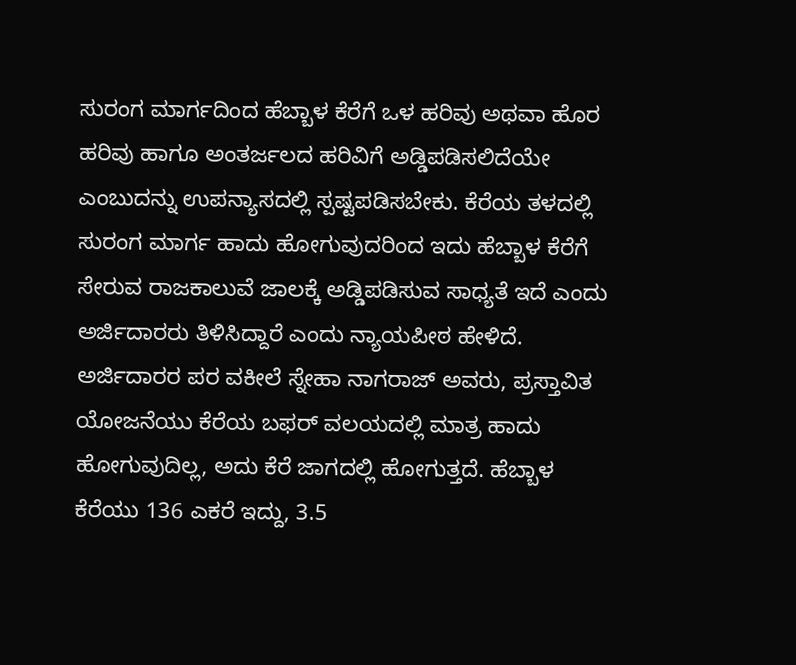ಸುರಂಗ ಮಾರ್ಗದಿಂದ ಹೆಬ್ಬಾಳ ಕೆರೆಗೆ ಒಳ ಹರಿವು ಅಥವಾ ಹೊರ ಹರಿವು ಹಾಗೂ ಅಂತರ್ಜಲದ ಹರಿವಿಗೆ ಅಡ್ಡಿಪಡಿಸಲಿದೆಯೇ ಎಂಬುದನ್ನು ಉಪನ್ಯಾಸದಲ್ಲಿ ಸ್ಪಷ್ಟಪಡಿಸಬೇಕು. ಕೆರೆಯ ತಳದಲ್ಲಿ ಸುರಂಗ ಮಾರ್ಗ ಹಾದು ಹೋಗುವುದರಿಂದ ಇದು ಹೆಬ್ಬಾಳ ಕೆರೆಗೆ ಸೇರುವ ರಾಜಕಾಲುವೆ ಜಾಲಕ್ಕೆ ಅಡ್ಡಿಪಡಿಸುವ ಸಾಧ್ಯತೆ ಇದೆ ಎಂದು ಅರ್ಜಿದಾರರು ತಿಳಿಸಿದ್ದಾರೆ ಎಂದು ನ್ಯಾಯಪೀಠ ಹೇಳಿದೆ.
ಅರ್ಜಿದಾರರ ಪರ ವಕೀಲೆ ಸ್ನೇಹಾ ನಾಗರಾಜ್ ಅವರು, ಪ್ರಸ್ತಾವಿತ ಯೋಜನೆಯು ಕೆರೆಯ ಬಫರ್ ವಲಯದಲ್ಲಿ ಮಾತ್ರ ಹಾದು ಹೋಗುವುದಿಲ್ಲ, ಅದು ಕೆರೆ ಜಾಗದಲ್ಲಿ ಹೋಗುತ್ತದೆ. ಹೆಬ್ಬಾಳ ಕೆರೆಯು 136 ಎಕರೆ ಇದ್ದು, 3.5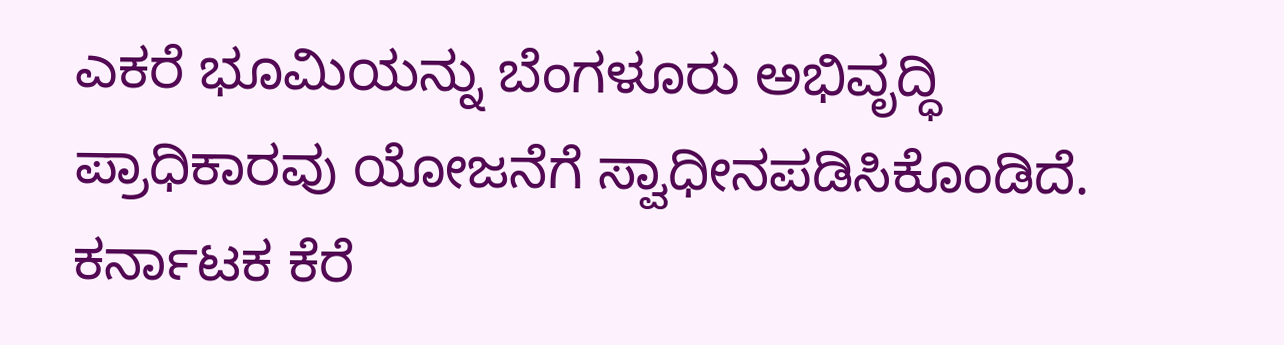ಎಕರೆ ಭೂಮಿಯನ್ನು ಬೆಂಗಳೂರು ಅಭಿವೃದ್ಧಿ ಪ್ರಾಧಿಕಾರವು ಯೋಜನೆಗೆ ಸ್ವಾಧೀನಪಡಿಸಿಕೊಂಡಿದೆ. ಕರ್ನಾಟಕ ಕೆರೆ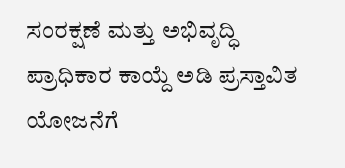ಸಂರಕ್ಷಣೆ ಮತ್ತು ಅಭಿವೃದ್ಧಿ ಪ್ರಾಧಿಕಾರ ಕಾಯ್ದೆ ಅಡಿ ಪ್ರಸ್ತಾವಿತ ಯೋಜನೆಗೆ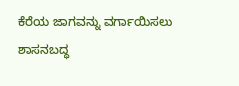ಕೆರೆಯ ಜಾಗವನ್ನು ವರ್ಗಾಯಿಸಲು ಶಾಸನಬದ್ಧ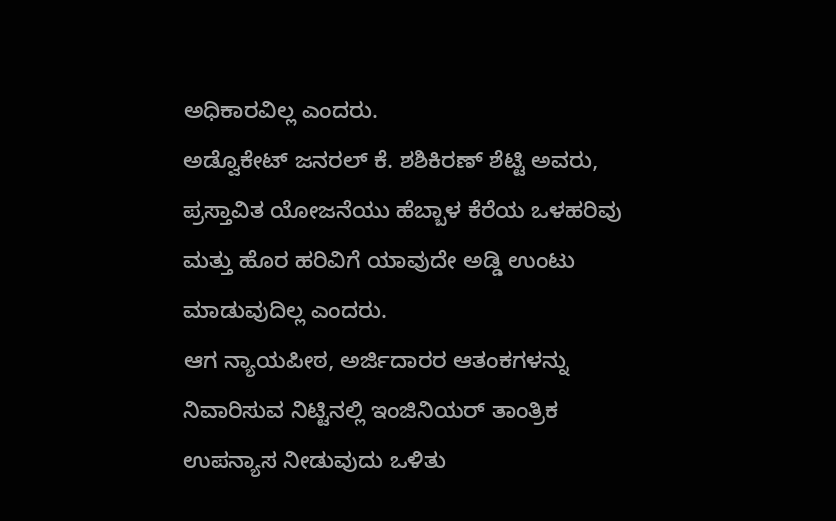ಅಧಿಕಾರವಿಲ್ಲ ಎಂದರು.
ಅಡ್ವೊಕೇಟ್ ಜನರಲ್ ಕೆ. ಶಶಿಕಿರಣ್ ಶೆಟ್ಟಿ ಅವರು, ಪ್ರಸ್ತಾವಿತ ಯೋಜನೆಯು ಹೆಬ್ಬಾಳ ಕೆರೆಯ ಒಳಹರಿವು ಮತ್ತು ಹೊರ ಹರಿವಿಗೆ ಯಾವುದೇ ಅಡ್ಡಿ ಉಂಟು ಮಾಡುವುದಿಲ್ಲ ಎಂದರು.
ಆಗ ನ್ಯಾಯಪೀಠ, ಅರ್ಜಿದಾರರ ಆತಂಕಗಳನ್ನು ನಿವಾರಿಸುವ ನಿಟ್ಟಿನಲ್ಲಿ ಇಂಜಿನಿಯರ್ ತಾಂತ್ರಿಕ ಉಪನ್ಯಾಸ ನೀಡುವುದು ಒಳಿತು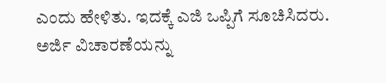ಎಂದು ಹೇಳಿತು. ಇದಕ್ಕೆ ಎಜಿ ಒಪ್ಪಿಗೆ ಸೂಚಿಸಿದರು. ಅರ್ಜಿ ವಿಚಾರಣೆಯನ್ನು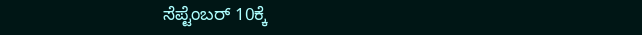ಸೆಪ್ಟೆಂಬರ್ 10ಕ್ಕೆ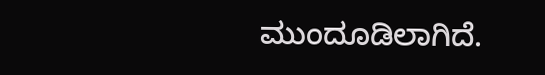ಮುಂದೂಡಿಲಾಗಿದೆ.